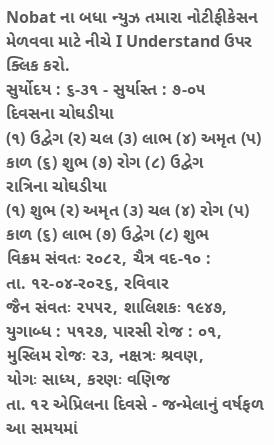Nobat ના બધા ન્યુઝ તમારા નોટીફીકેસન મેળવવા માટે નીચે I Understand ઉપર ક્લિક કરો.
સુર્યોદય : ૬-૩૧ - સુર્યાસ્ત : ૭-૦૫
દિવસના ચોઘડીયા
(૧) ઉદ્વેગ (ર) ચલ (૩) લાભ (૪) અમૃત (પ) કાળ (૬) શુભ (૭) રોગ (૮) ઉદ્વેગ
રાત્રિના ચોઘડીયા
(૧) શુભ (ર) અમૃત (૩) ચલ (૪) રોગ (પ) કાળ (૬) લાભ (૭) ઉદ્વેગ (૮) શુભ
વિક્રમ સંવતઃ ર૦૮૨, ચૈત્ર વદ-૧૦ :
તા. ૧૨-૦૪-ર૦૨૬, રવિવાર
જૈન સંવતઃ ૨૫૫૨, શાલિશકઃ ૧૯૪૭,
યુગાબ્ધ : ૫૧૨૭, પારસી રોજ : ૦૧,
મુસ્લિમ રોજઃ ૨૩, નક્ષત્રઃ શ્રવણ,
યોગઃ સાધ્ય, કરણઃ વણિજ
તા. ૧૨ એપ્રિલના દિવસે - જન્મેલાનું વર્ષફળ
આ સમયમાં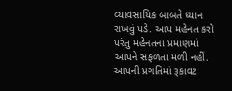વ્યાવસાયિક બાબતે ધ્યાન રાખવું પડે. આપ મહેનત કરો પરંતુ મહેનતના પ્રમાણમાં આપને સફળતા મળી નહીં. આપની પ્રગતિમાં રૂકાવટ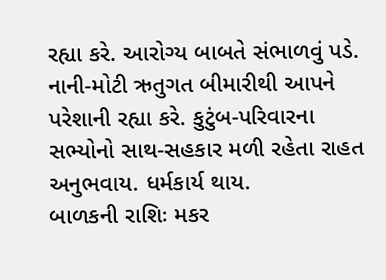રહ્યા કરે. આરોગ્ય બાબતે સંભાળવું પડે. નાની-મોટી ઋતુગત બીમારીથી આપને પરેશાની રહ્યા કરે. કુટુંબ-પરિવારના સભ્યોનો સાથ-સહકાર મળી રહેતા રાહત અનુભવાય. ધર્મકાર્ય થાય.
બાળકની રાશિઃ મકર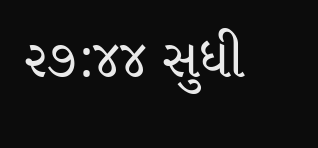૨૭:૪૪ સુધી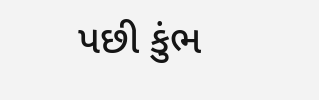પછી કુંભ